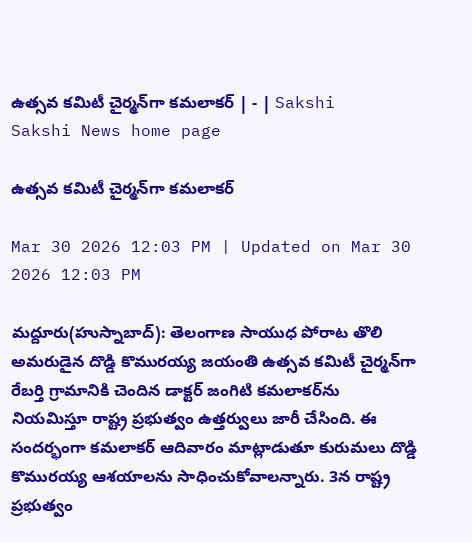ఉత్సవ కమిటీ చైర్మన్‌గా కమలాకర్‌ | - | Sakshi
Sakshi News home page

ఉత్సవ కమిటీ చైర్మన్‌గా కమలాకర్‌

Mar 30 2026 12:03 PM | Updated on Mar 30 2026 12:03 PM

మద్దూరు(హుస్నాబాద్‌): తెలంగాణ సాయుధ పోరాట తొలి అమరుడైన దొడ్డి కొమురయ్య జయంతి ఉత్సవ కమిటీ చైర్మన్‌గా రేబర్తి గ్రామానికి చెందిన డాక్టర్‌ జంగిటి కమలాకర్‌ను నియమిస్తూ రాష్ట్ర ప్రభుత్వం ఉత్తర్వులు జారీ చేసింది. ఈ సందర్భంగా కమలాకర్‌ ఆదివారం మాట్లాడుతూ కురుమలు దొడ్డి కొమురయ్య ఆశయాలను సాధించుకోవాలన్నారు. 3న రాష్ట్ర ప్రభుత్వం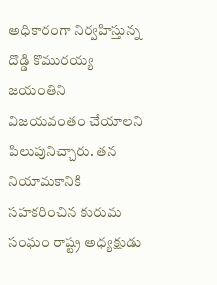అధికారంగా నిర్వహిస్తున్న దొడ్డి కొమురయ్య జయంతిని విజయవంతం చేయాలని పిలుపునిచ్చారు. తన నియామకానికి సహకరించిన కురుమ సంఘం రాష్ట్ర అధ్యక్షుడు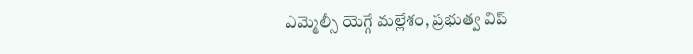ఎమ్మెల్సీ యెగ్గే మల్లేశం, ప్రభుత్వ విప్‌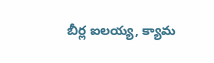బీర్ల ఐలయ్య, క్యామ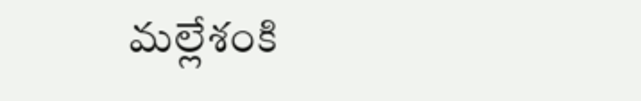మల్లేశంకి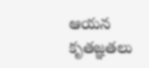ఆయన కృతజ్ఞతలు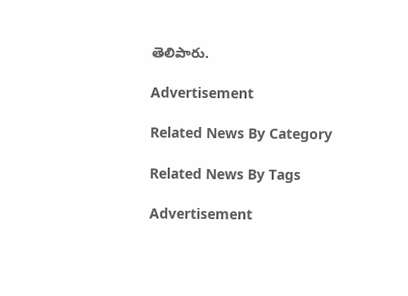తెలిపారు.

Advertisement

Related News By Category

Related News By Tags

Advertisement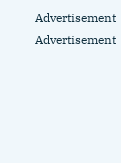Advertisement
Advertisement